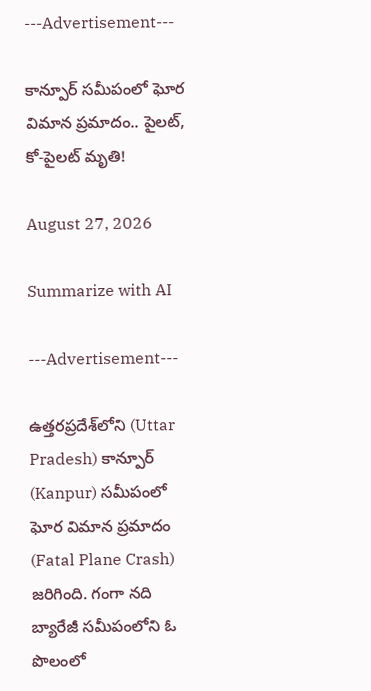---Advertisement---

కాన్పూర్ సమీపంలో ఘోర విమాన ప్రమాదం.. పైలట్, కో-పైలట్ మృతి!

August 27, 2026

Summarize with AI

---Advertisement---

ఉత్తరప్రదేశ్‌లోని (Uttar Pradesh) కాన్పూర్ (Kanpur) సమీపంలో ఘోర విమాన ప్రమాదం (Fatal Plane Crash) జరిగింది. గంగా నది బ్యారేజీ సమీపంలోని ఓ పొలంలో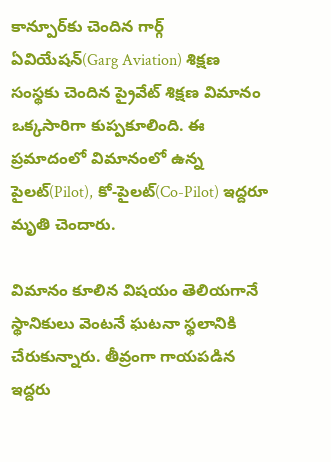కాన్పూర్‌కు చెందిన గార్గ్ ఏవియేషన్(Garg Aviation) శిక్షణ సంస్థకు చెందిన ప్రైవేట్ శిక్షణ విమానం ఒక్కసారిగా కుప్పకూలింది. ఈ ప్రమాదంలో విమానంలో ఉన్న పైలట్(Pilot), కో-పైలట్(Co-Pilot) ఇద్దరూ మృతి చెందారు.

విమానం కూలిన విషయం తెలియగానే స్థానికులు వెంటనే ఘటనా స్థలానికి చేరుకున్నారు. తీవ్రంగా గాయపడిన ఇద్దరు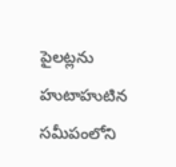పైలట్లను హుటాహుటిన సమీపంలోని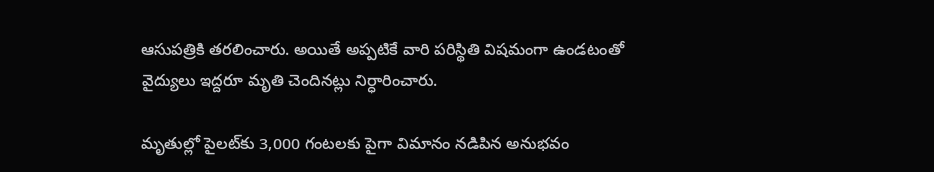ఆసుపత్రికి తరలించారు. అయితే అప్పటికే వారి పరిస్థితి విషమంగా ఉండటంతో వైద్యులు ఇద్దరూ మృతి చెందినట్లు నిర్ధారించారు.

మృతుల్లో పైలట్‌కు 3,000 గంటలకు పైగా విమానం నడిపిన అనుభవం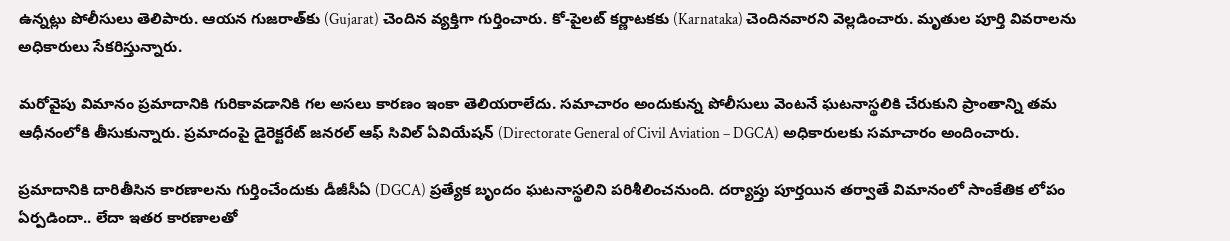ఉన్నట్లు పోలీసులు తెలిపారు. ఆయన గుజరాత్‌కు (Gujarat) చెందిన వ్యక్తిగా గుర్తించారు. కో-పైలట్ కర్ణాటకకు (Karnataka) చెందినవారని వెల్లడించారు. మృతుల పూర్తి వివరాలను అధికారులు సేకరిస్తున్నారు.

మరోవైపు విమానం ప్రమాదానికి గురికావడానికి గల అసలు కారణం ఇంకా తెలియరాలేదు. సమాచారం అందుకున్న పోలీసులు వెంటనే ఘటనాస్థలికి చేరుకుని ప్రాంతాన్ని తమ ఆధీనంలోకి తీసుకున్నారు. ప్రమాదంపై డైరెక్టరేట్ జనరల్ ఆఫ్ సివిల్ ఏవియేషన్ (Directorate General of Civil Aviation – DGCA) అధికారులకు సమాచారం అందించారు.

ప్రమాదానికి దారితీసిన కారణాలను గుర్తించేందుకు డీజీసీఏ (DGCA) ప్రత్యేక బృందం ఘటనాస్థలిని పరిశీలించనుంది. దర్యాప్తు పూర్తయిన తర్వాతే విమానంలో సాంకేతిక లోపం ఏర్పడిందా.. లేదా ఇతర కారణాలతో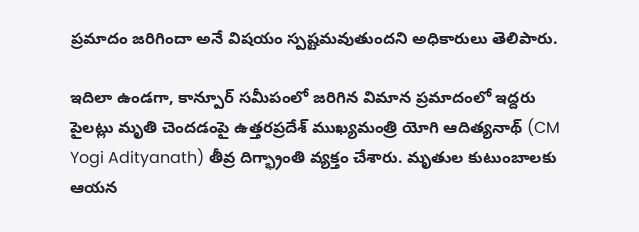ప్రమాదం జరిగిందా అనే విషయం స్పష్టమవుతుందని అధికారులు తెలిపారు.

ఇదిలా ఉండగా, కాన్పూర్ సమీపంలో జరిగిన విమాన ప్రమాదంలో ఇద్దరు పైలట్లు మృతి చెందడంపై ఉత్తరప్రదేశ్ ముఖ్యమంత్రి యోగి ఆదిత్యనాథ్ (CM Yogi Adityanath) తీవ్ర దిగ్భ్రాంతి వ్యక్తం చేశారు. మృతుల కుటుంబాలకు ఆయన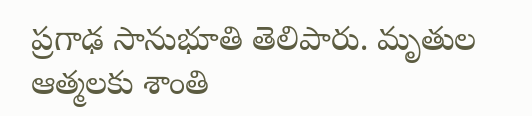ప్రగాఢ సానుభూతి తెలిపారు. మృతుల ఆత్మలకు శాంతి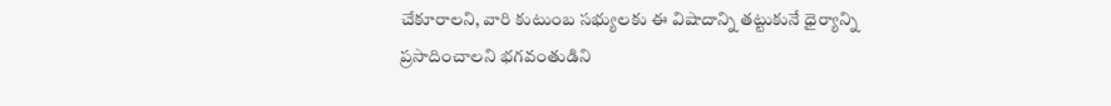చేకూరాలని, వారి కుటుంబ సభ్యులకు ఈ విషాదాన్ని తట్టుకునే ధైర్యాన్ని ప్రసాదించాలని భగవంతుడిని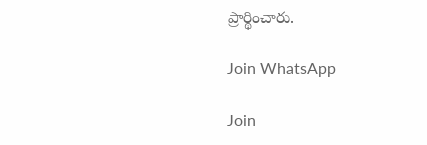ప్రార్థించారు.

Join WhatsApp

Join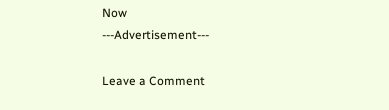Now
---Advertisement---

Leave a Comment